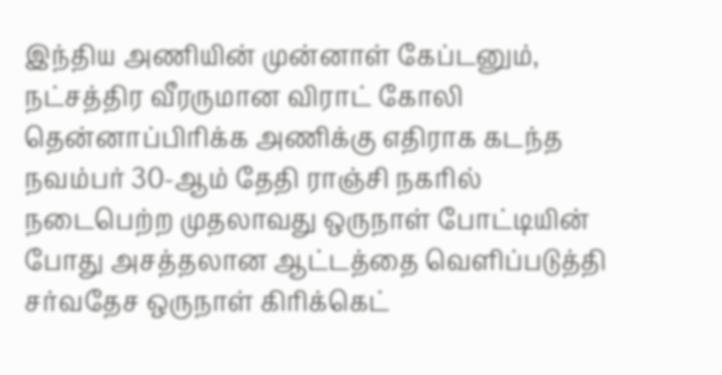இந்திய அணியின் முன்னாள் கேப்டனும், நட்சத்திர வீரருமான விராட் கோலி தென்னாப்பிரிக்க அணிக்கு எதிராக கடந்த நவம்பர் 30-ஆம் தேதி ராஞ்சி நகரில் நடைபெற்ற முதலாவது ஒருநாள் போட்டியின் போது அசத்தலான ஆட்டத்தை வெளிப்படுத்தி சர்வதேச ஒருநாள் கிரிக்கெட்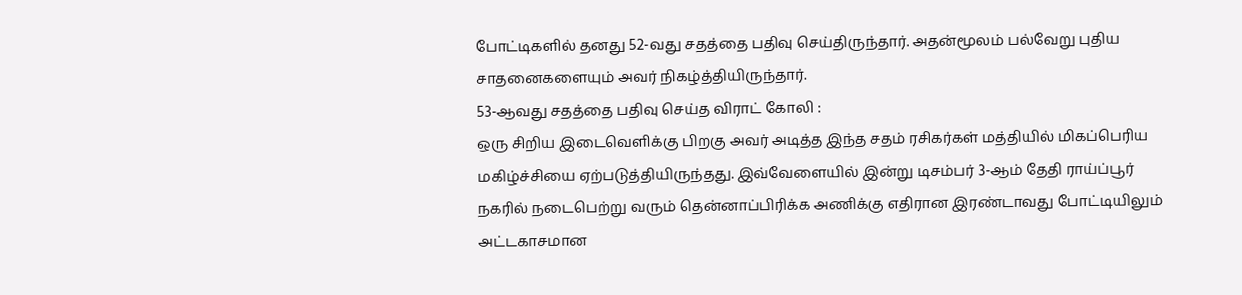போட்டிகளில் தனது 52-வது சதத்தை பதிவு செய்திருந்தார். அதன்மூலம் பல்வேறு புதிய சாதனைகளையும் அவர் நிகழ்த்தியிருந்தார்.
53-ஆவது சதத்தை பதிவு செய்த விராட் கோலி :
ஒரு சிறிய இடைவெளிக்கு பிறகு அவர் அடித்த இந்த சதம் ரசிகர்கள் மத்தியில் மிகப்பெரிய மகிழ்ச்சியை ஏற்படுத்தியிருந்தது. இவ்வேளையில் இன்று டிசம்பர் 3-ஆம் தேதி ராய்ப்பூர் நகரில் நடைபெற்று வரும் தென்னாப்பிரிக்க அணிக்கு எதிரான இரண்டாவது போட்டியிலும் அட்டகாசமான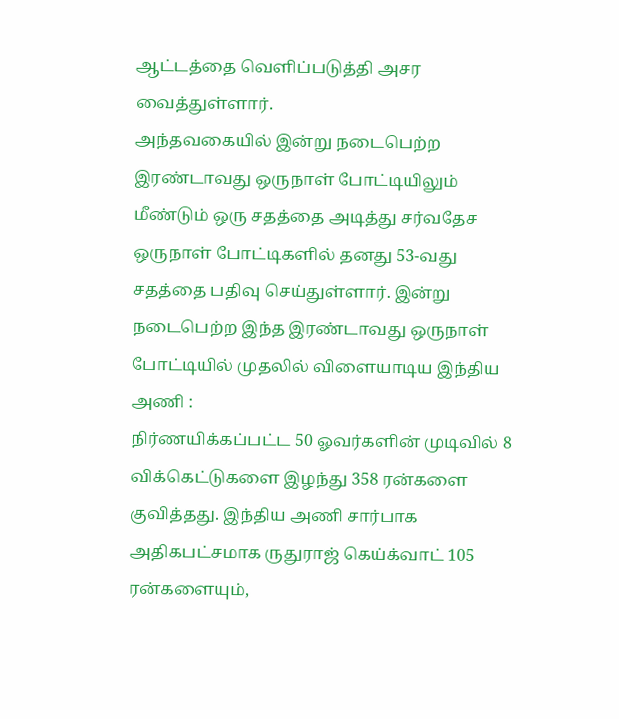ஆட்டத்தை வெளிப்படுத்தி அசர வைத்துள்ளார்.
அந்தவகையில் இன்று நடைபெற்ற இரண்டாவது ஒருநாள் போட்டியிலும் மீண்டும் ஒரு சதத்தை அடித்து சர்வதேச ஒருநாள் போட்டிகளில் தனது 53-வது சதத்தை பதிவு செய்துள்ளார். இன்று நடைபெற்ற இந்த இரண்டாவது ஒருநாள் போட்டியில் முதலில் விளையாடிய இந்திய அணி :
நிர்ணயிக்கப்பட்ட 50 ஓவர்களின் முடிவில் 8 விக்கெட்டுகளை இழந்து 358 ரன்களை குவித்தது. இந்திய அணி சார்பாக அதிகபட்சமாக ருதுராஜ் கெய்க்வாட் 105 ரன்களையும்,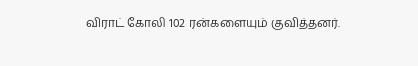விராட் கோலி 102 ரன்களையும் குவித்தனர்.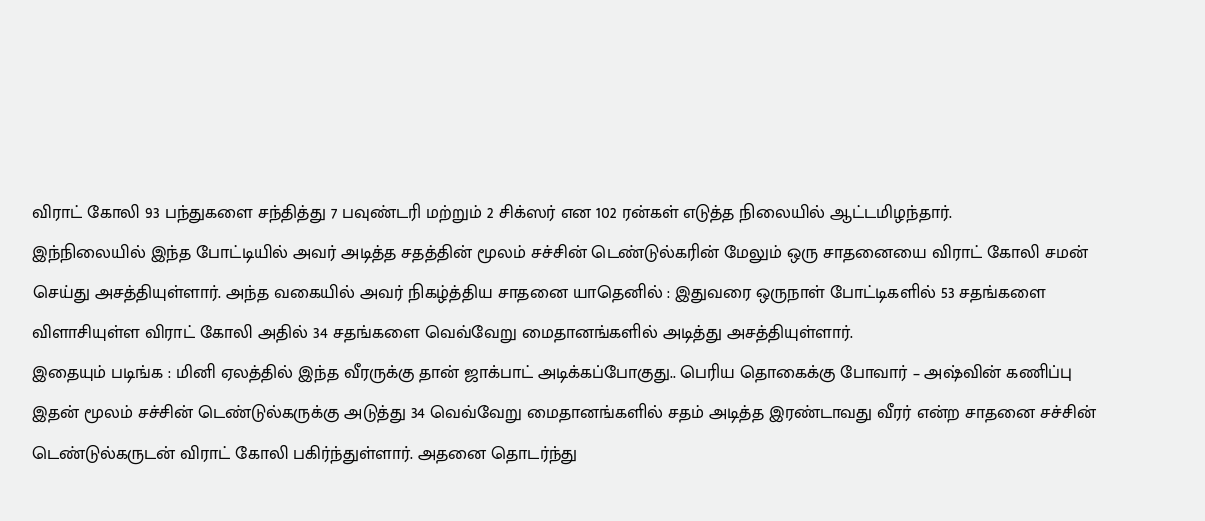விராட் கோலி 93 பந்துகளை சந்தித்து 7 பவுண்டரி மற்றும் 2 சிக்ஸர் என 102 ரன்கள் எடுத்த நிலையில் ஆட்டமிழந்தார்.
இந்நிலையில் இந்த போட்டியில் அவர் அடித்த சதத்தின் மூலம் சச்சின் டெண்டுல்கரின் மேலும் ஒரு சாதனையை விராட் கோலி சமன் செய்து அசத்தியுள்ளார். அந்த வகையில் அவர் நிகழ்த்திய சாதனை யாதெனில் : இதுவரை ஒருநாள் போட்டிகளில் 53 சதங்களை விளாசியுள்ள விராட் கோலி அதில் 34 சதங்களை வெவ்வேறு மைதானங்களில் அடித்து அசத்தியுள்ளார்.
இதையும் படிங்க : மினி ஏலத்தில் இந்த வீரருக்கு தான் ஜாக்பாட் அடிக்கப்போகுது.. பெரிய தொகைக்கு போவார் – அஷ்வின் கணிப்பு
இதன் மூலம் சச்சின் டெண்டுல்கருக்கு அடுத்து 34 வெவ்வேறு மைதானங்களில் சதம் அடித்த இரண்டாவது வீரர் என்ற சாதனை சச்சின் டெண்டுல்கருடன் விராட் கோலி பகிர்ந்துள்ளார். அதனை தொடர்ந்து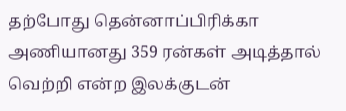தற்போது தென்னாப்பிரிக்கா அணியானது 359 ரன்கள் அடித்தால் வெற்றி என்ற இலக்குடன்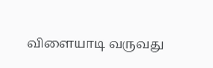விளையாடி வருவது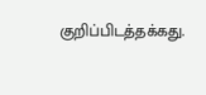குறிப்பிடத்தக்கது.